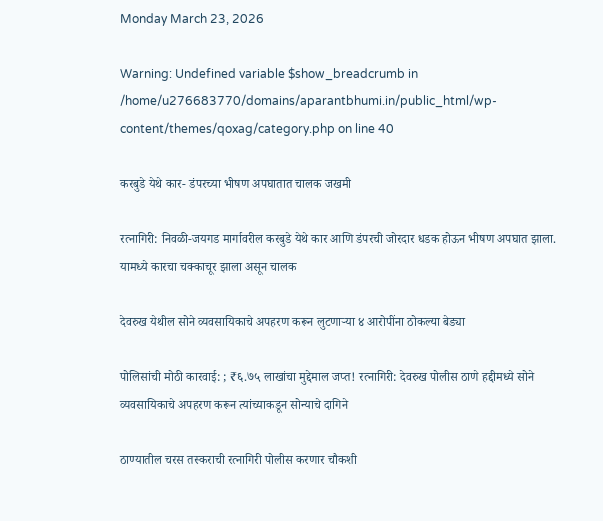Monday March 23, 2026

Warning: Undefined variable $show_breadcrumb in /home/u276683770/domains/aparantbhumi.in/public_html/wp-content/themes/qoxag/category.php on line 40

करबुडे येथे कार- डंपरच्या भीषण अपघातात चालक जखमी

रत्नागिरी: निवळी-जयगड मार्गावरील करबुडे येथे कार आणि डंपरची जोरदार धडक होऊन भीषण अपघात झाला. यामध्ये कारचा चक्काचूर झाला असून चालक

देवरुख येथील सोने व्यवसायिकाचे अपहरण करून लुटणाऱ्या ४ आरोपींना ठोकल्या बेड्या

पोलिसांची मोठी कारवाई: ; ₹६.७५ लाखांचा मुद्देमाल जप्त! रत्नागिरी: देवरुख पोलीस ठाणे हद्दीमध्ये सोने व्यवसायिकाचे अपहरण करून त्यांच्याकडून सोन्याचे दागिने

ठाण्यातील चरस तस्कराची रत्नागिरी पोलीस करणार चौकशी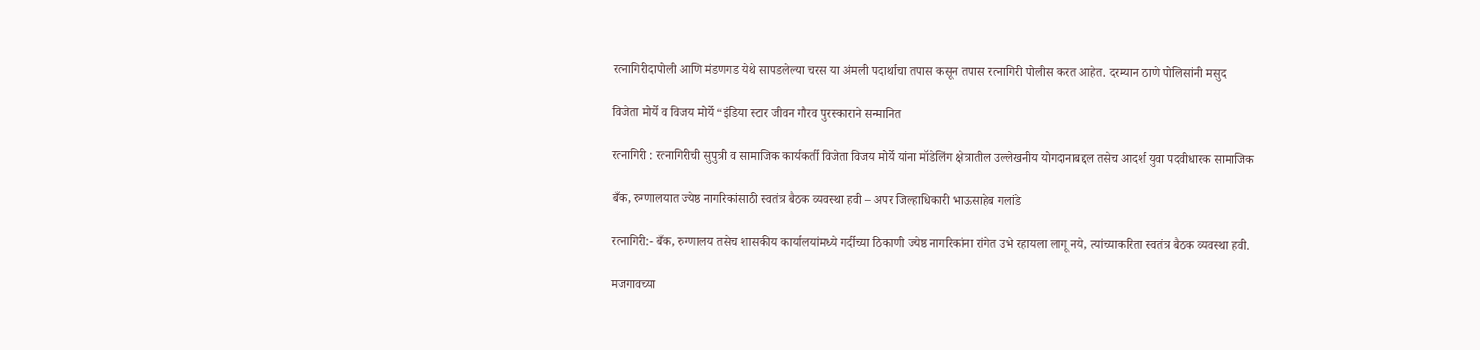रत्नागिरीदापोली आणि मंडणगड येथे सापडलेल्या चरस या अंमली पदार्थाचा तपास कसून तपास रत्नागिरी पोलीस करत आहेत. दरम्यान ठाणे पोलिसांनी मसुद

विजेता मोर्ये व विजय मोर्ये “इंडिया स्टार जीवन गौरव पुरस्काराने सन्मानित

रत्नागिरी : रत्नागिरीची सुपुत्री व सामाजिक कार्यकर्ती विजेता विजय मोर्ये यांना मॉडेलिंग क्षेत्रातील उल्लेखनीय योगदानाबद्दल तसेच आदर्श युवा पदवीधारक सामाजिक

बँक, रुग्णालयात ज्येष्ठ नागरिकांसाठी स्वतंत्र बैठक व्यवस्था हवी – अपर जिल्हाधिकारी भाऊसाहेब गलांडे

रत्नागिरी:- बँक, रुग्णालय तसेच शासकीय कार्यालयांमध्ये गर्दीच्या ठिकाणी ज्येष्ठ नागरिकांना रांगेत उभे रहायला लागू नये, त्यांच्याकरिता स्वतंत्र बैठक व्यवस्था हवी.

मजगावच्या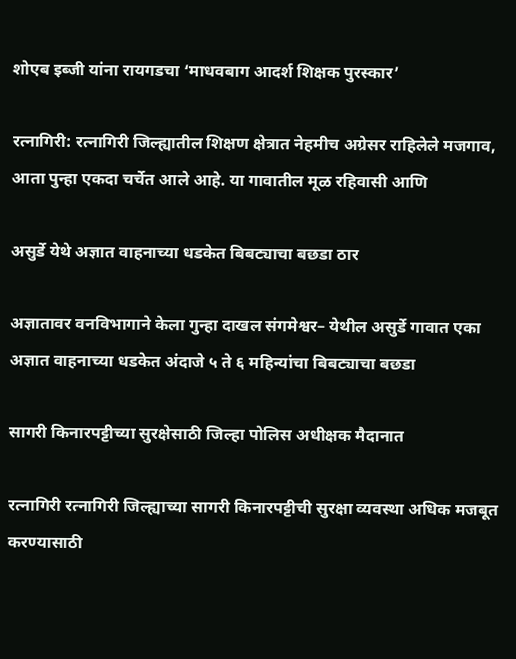शोएब इब्जी यांना रायगडचा ‘माधवबाग आदर्श शिक्षक पुरस्कार’

रत्नागिरी: रत्नागिरी जिल्ह्यातील शिक्षण क्षेत्रात नेहमीच अग्रेसर राहिलेले मजगाव, आता पुन्हा एकदा चर्चेत आले आहे. या गावातील मूळ रहिवासी आणि

असुर्डे येथे अज्ञात वाहनाच्या धडकेत बिबट्याचा बछडा ठार

अज्ञातावर वनविभागाने केला गुन्हा दाखल संगमेश्वर– येथील असुर्डे गावात एका अज्ञात वाहनाच्या धडकेत अंदाजे ५ ते ६ महिन्यांचा बिबट्याचा बछडा

सागरी किनारपट्टीच्या सुरक्षेसाठी जिल्हा पोलिस अधीक्षक मैदानात

रत्नागिरी रत्नागिरी जिल्ह्याच्या सागरी किनारपट्टीची सुरक्षा व्यवस्था अधिक मजबूत करण्यासाठी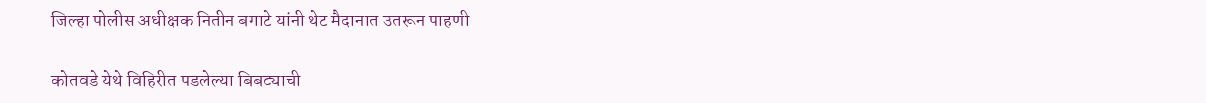जिल्हा पोलीस अधीक्षक नितीन बगाटे यांनी थेट मैदानात उतरून पाहणी

कोतवडे येथे विहिरीत पडलेल्या बिबट्याची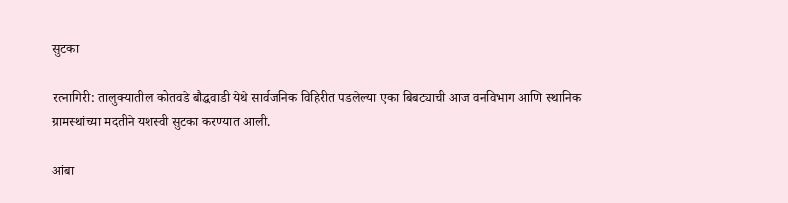सुटका

रत्नागिरी: तालुक्यातील कोतवडे बौद्धवाडी येथे सार्वजनिक विहिरीत पडलेल्या एका बिबट्याची आज वनविभाग आणि स्थानिक ग्रामस्थांच्या मदतीने यशस्वी सुटका करण्यात आली.

आंबा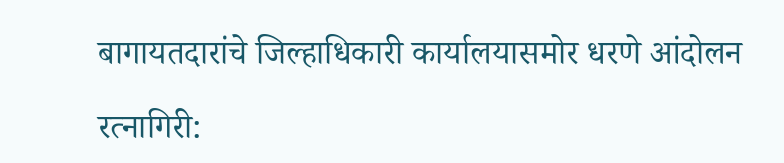बागायतदारांचे जिल्हाधिकारी कार्यालयासमोर धरणे आंदोलन

रत्नागिरी: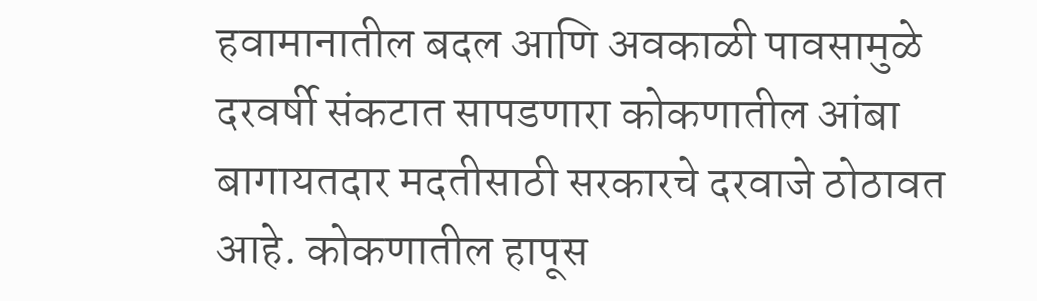हवामानातील बदल आणि अवकाळी पावसामुळे दरवर्षी संकटात सापडणारा कोकणातील आंबा बागायतदार मदतीसाठी सरकारचे दरवाजे ठोठावत आहे. कोकणातील हापूस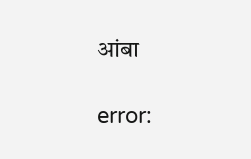आंबा

error: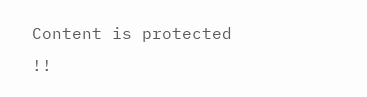Content is protected !!